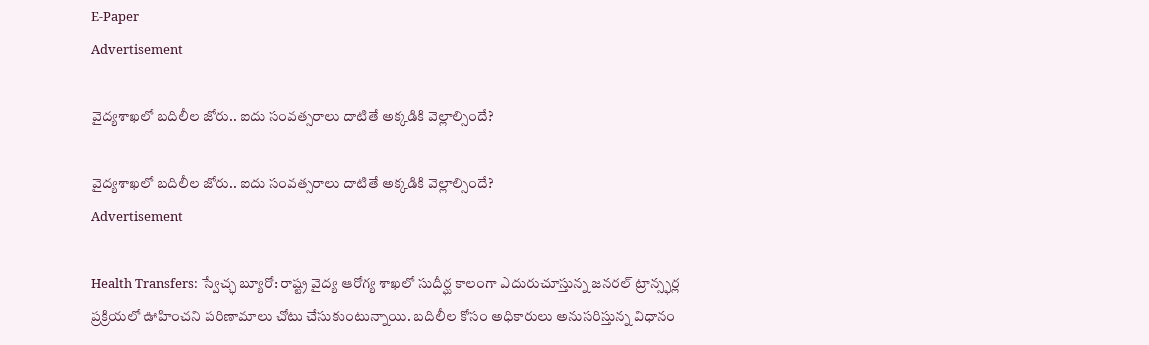E-Paper
Advertisement

వైద్యశాఖలో బదిలీల జోరు.. ఐదు సంవత్సరాలు దాటితే అక్కడికి వెల్లాల్సిందే?

వైద్యశాఖలో బదిలీల జోరు.. ఐదు సంవత్సరాలు దాటితే అక్కడికి వెల్లాల్సిందే?
Advertisement

Health Transfers: స్వేచ్ఛ బ్యూరో: రాష్ట్ర వైద్య ఆరోగ్య శాఖలో సుదీర్ఘ కాలంగా ఎదురుచూస్తున్న జనరల్ ట్రాన్స్ఫర్ల ప్రక్రియలో ఊహించని పరిణామాలు చోటు చేసుకుంటున్నాయి. బదిలీల కోసం అధికారులు అనుసరిస్తున్న విధానం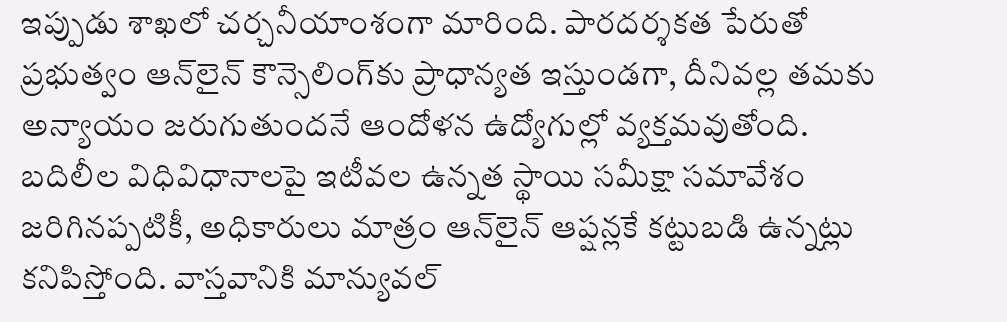ఇప్పుడు శాఖలో చర్చనీయాంశంగా మారింది. పారదర్శకత పేరుతో ప్రభుత్వం ఆన్‌లైన్ కౌన్సెలింగ్‌కు ప్రాధాన్యత ఇస్తుండగా, దీనివల్ల తమకు అన్యాయం జరుగుతుందనే ఆందోళన ఉద్యోగుల్లో వ్యక్తమవుతోంది. బదిలీల విధివిధానాలపై ఇటీవల ఉన్నత స్థాయి సమీక్షా సమావేశం జరిగినప్పటికీ, అధికారులు మాత్రం ఆన్‌లైన్ ఆప్షన్లకే కట్టుబడి ఉన్నట్లు కనిపిస్తోంది. వాస్తవానికి మాన్యువల్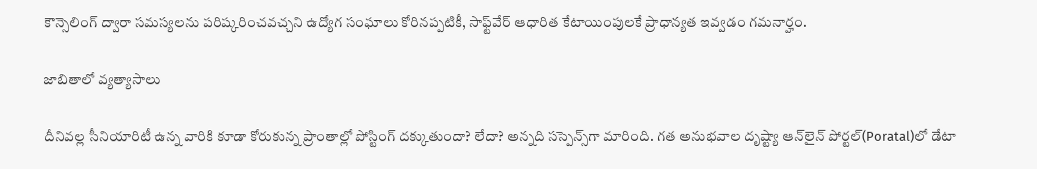కౌన్సెలింగ్ ద్వారా సమస్యలను పరిష్కరించవచ్చని ఉద్యోగ సంఘాలు కోరినప్పటికీ, సాఫ్ట్‌వేర్ ఆధారిత కేటాయింపులకే ప్రాధాన్యత ఇవ్వడం గమనార్హం.

జాబితాలో వ్యత్యాసాలు

దీనివల్ల సీనియారిటీ ఉన్న వారికి కూడా కోరుకున్న ప్రాంతాల్లో పోస్టింగ్ దక్కుతుందా? లేదా? అన్నది సస్పెన్స్‌గా మారింది. గత అనుభవాల దృష్ట్యా ఆన్‌లైన్ పోర్టల్‌(Poratal)లో డేటా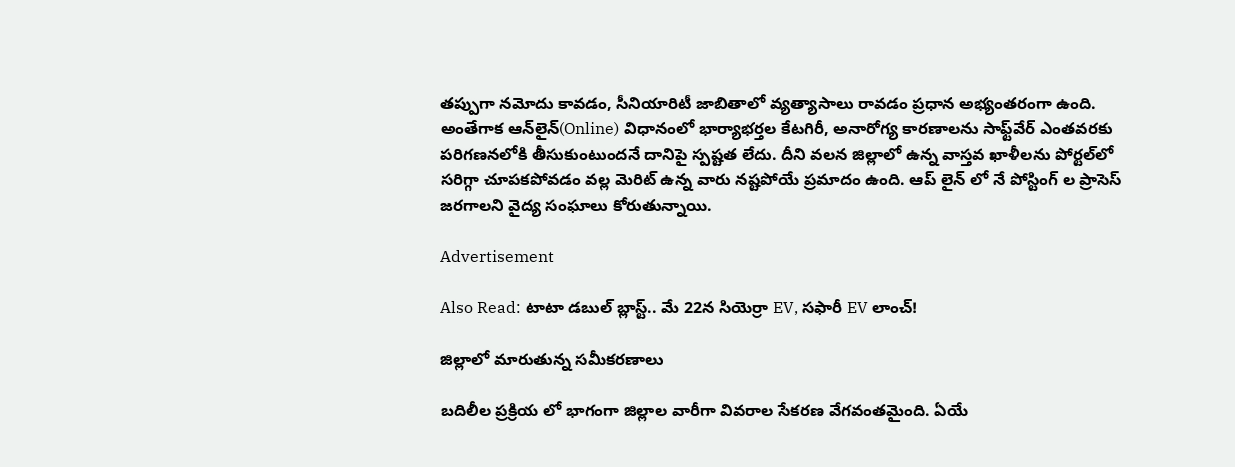తప్పుగా నమోదు కావడం, సీనియారిటీ జాబితాలో వ్యత్యాసాలు రావడం ప్రధాన అభ్యంతరంగా ఉంది. అంతేగాక ఆన్‌లైన్(Online) విధానంలో భార్యాభర్తల కేటగిరీ, అనారోగ్య కారణాలను సాఫ్ట్‌వేర్ ఎంతవరకు పరిగణనలోకి తీసుకుంటుందనే దానిపై స్పష్టత లేదు. దీని వలన జిల్లాలో ఉన్న వాస్తవ ఖాళీలను పోర్టల్‌లో సరిగ్గా చూపకపోవడం వల్ల మెరిట్ ఉన్న వారు నష్టపోయే ప్రమాదం ఉంది. ఆప్ లైన్ లో నే పోస్టింగ్ ల ప్రాసెస్ జరగాలని వైద్య సంఘాలు కోరుతున్నాయి.

Advertisement

Also Read: టాటా డబుల్ బ్లాస్ట్.. మే 22న సియెర్రా EV, సఫారీ EV లాంచ్!

జిల్లాలో మారుతున్న సమీకరణాలు

బదిలీల ప్రక్రియ లో భాగంగా జిల్లాల వారీగా వివరాల సేకరణ వేగవంతమైంది. ఏయే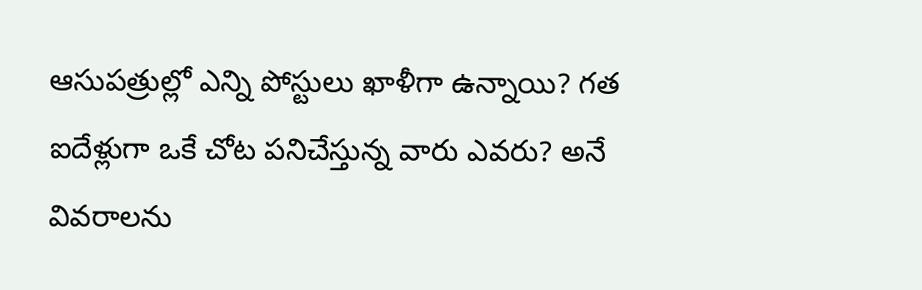ఆసుపత్రుల్లో ఎన్ని పోస్టులు ఖాళీగా ఉన్నాయి? గత ఐదేళ్లుగా ఒకే చోట పనిచేస్తున్న వారు ఎవరు? అనే వివరాలను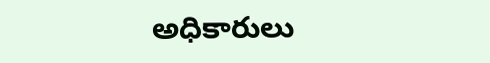అధికారులు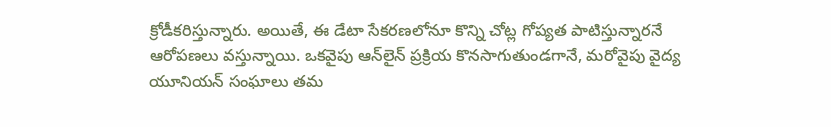క్రోడీకరిస్తున్నారు. అయితే, ఈ డేటా సేకరణలోనూ కొన్ని చోట్ల గోప్యత పాటిస్తున్నారనే ఆరోపణలు వస్తున్నాయి. ఒకవైపు ఆన్‌లైన్ ప్రక్రియ కొనసాగుతుండగానే, మరోవైపు వైద్య యూనియన్ సంఘాలు తమ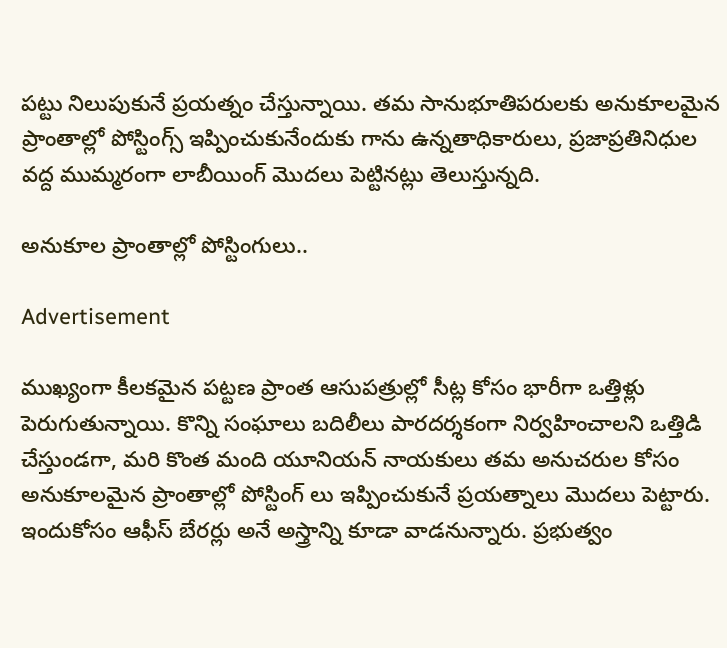పట్టు నిలుపుకునే ప్రయత్నం చేస్తున్నాయి. తమ సానుభూతిపరులకు అనుకూలమైన ప్రాంతాల్లో పోస్టింగ్స్ ఇప్పించుకునేందుకు గాను ఉన్నతాధికారులు, ప్రజాప్రతినిధుల వద్ద ముమ్మరంగా లాబీయింగ్ మొదలు పెట్టినట్లు తెలుస్తున్నది.

అనుకూల ప్రాంతాల్లో పోస్టింగులు..

Advertisement

ముఖ్యంగా కీలకమైన పట్టణ ప్రాంత ఆసుపత్రుల్లో సీట్ల కోసం భారీగా ఒత్తిళ్లు పెరుగుతున్నాయి. కొన్ని సంఘాలు బదిలీలు పారదర్శకంగా నిర్వహించాలని ఒత్తిడి చేస్తుండగా, మరి కొంత మంది యూనియన్ నాయకులు తమ అనుచరుల కోసం అనుకూలమైన ప్రాంతాల్లో పోస్టింగ్ లు ఇప్పించుకునే ప్రయత్నాలు మొదలు పెట్టారు. ఇందుకోసం ఆఫీస్ బేరర్లు అనే అస్త్రాన్ని కూడా వాడనున్నారు. ప్రభుత్వం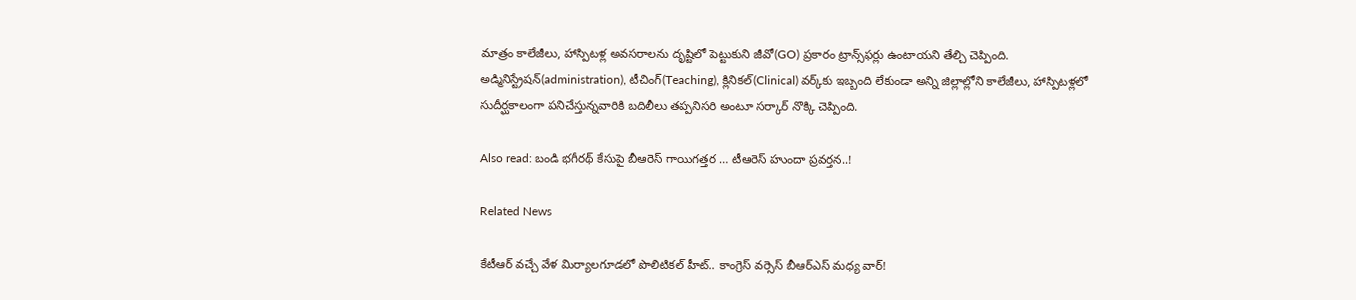మాత్రం కాలేజీలు, హాస్పిటళ్ల అవసరాలను దృష్టిలో పెట్టుకుని జీవో(GO) ప్రకారం ట్రాన్స్‌ఫర్లు ఉంటాయని తేల్చి చెప్పింది. అడ్మినిస్ట్రేషన్(administration), టీచింగ్(Teaching), క్లినికల్(Clinical) వర్క్‌కు ఇబ్బంది లేకుండా అన్ని జిల్లాల్లోని కాలేజీలు, హాస్పిటళ్లలో సుదీర్ఘకాలంగా పనిచేస్తున్నవారికి బదిలీలు తప్పనిసరి అంటూ సర్కార్ నొక్కి చెప్పింది.

Also read: బండి భ‌గీర‌థ్ కేసుపై బీఆరెస్‌ గాయిగ‌త్త‌ర … టీఆరెస్ హుందా ప్ర‌వ‌ర్త‌న‌..!

Related News

కేటీఆర్ వచ్చే వేళ మిర్యాలగూడలో పొలిటికల్ హీట్.. కాంగ్రెస్ వర్సెస్ బీఆర్ఎస్ మధ్య వార్!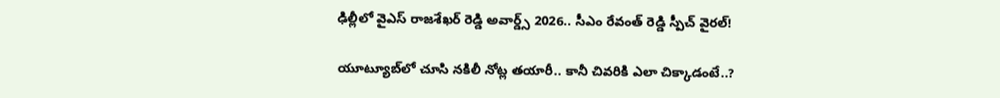ఢిల్లీలో వైఎస్ రాజశేఖర్ రెడ్డి అవార్డ్స్ 2026.. సీఎం రేవంత్ రెడ్డి స్పీచ్ వైరల్!

యూట్యూబ్‌లో చూసి నకిలీ నోట్ల తయారీ.. కానీ చివరికి ఎలా చిక్కాడంటే..?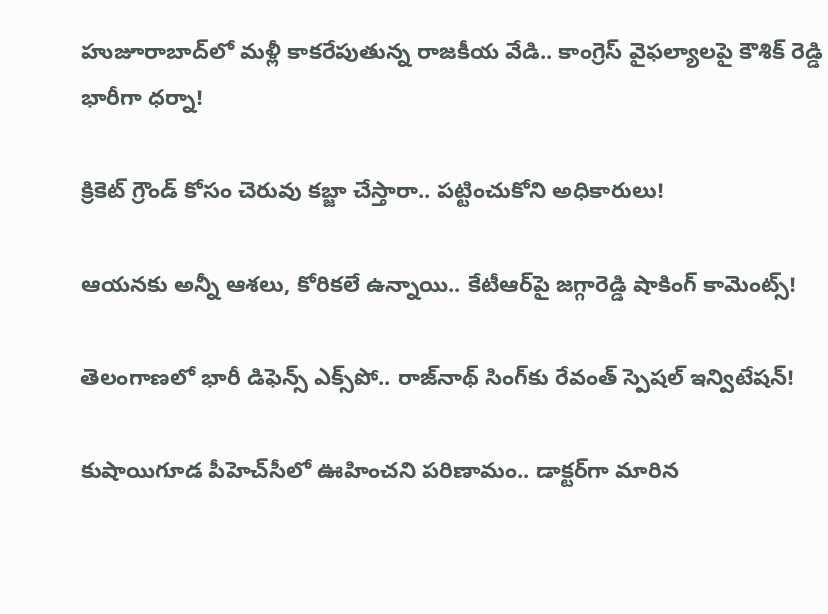హుజూరాబాద్‌లో మళ్లీ కాకరేపుతున్న రాజకీయ వేడి.. కాంగ్రెస్ వైఫల్యాలపై కౌశిక్ రెడ్డి భారీగా ధర్నా!

క్రికెట్ గ్రౌండ్ కోసం చెరువు కబ్జా చేస్తారా.. పట్టించుకోని అధికారులు!

ఆయనకు అన్నీ ఆశలు, కోరికలే ఉన్నాయి.. కేటీఆర్‌పై జగ్గారెడ్డి షాకింగ్ కామెంట్స్!

తెలంగాణలో భారీ డిఫెన్స్ ఎక్స్‌పో.. రాజ్‌నాథ్ సింగ్‌కు రేవంత్ స్పెషల్ ఇన్విటేషన్!

కుషాయిగూడ పీహెచ్‌సీలో ఊహించని పరిణామం.. డాక్టర్‌గా మారిన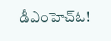డీఎంహెచ్‌ఓ!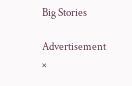Big Stories

Advertisement
×